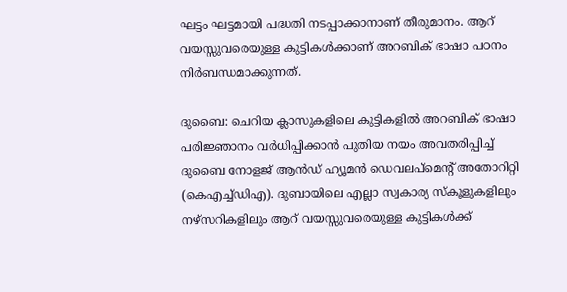ഘട്ടം ഘട്ടമായി പദ്ധതി നടപ്പാക്കാനാണ് തീരുമാനം. ആറ് വയസ്സുവരെയുള്ള കുട്ടികൾക്കാണ് അറബിക് ഭാഷാ പഠനം നിർബന്ധമാക്കുന്നത്.

ദുബൈ: ചെറിയ ക്ലാസുകളിലെ കുട്ടികളിൽ അറബിക് ഭാഷാ പരിജ്ഞാനം വർധിപ്പിക്കാൻ പുതിയ നയം അവതരിപ്പിച്ച് ദുബൈ നോളജ് ആൻഡ് ഹ്യൂമൻ ഡെവലപ്‌മെന്റ് അതോറിറ്റി (കെഎച്ച്‌ഡിഎ). ദുബായിലെ എല്ലാ സ്വകാര്യ സ്‌കൂളുകളിലും നഴ്സറികളിലും ആറ് വയസ്സുവരെയുള്ള കുട്ടികൾക്ക്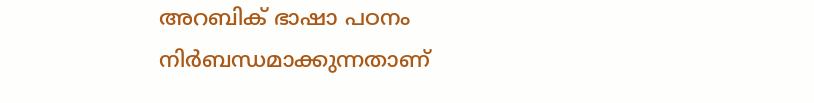അറബിക് ഭാഷാ പഠനം നിർബന്ധമാക്കുന്നതാണ്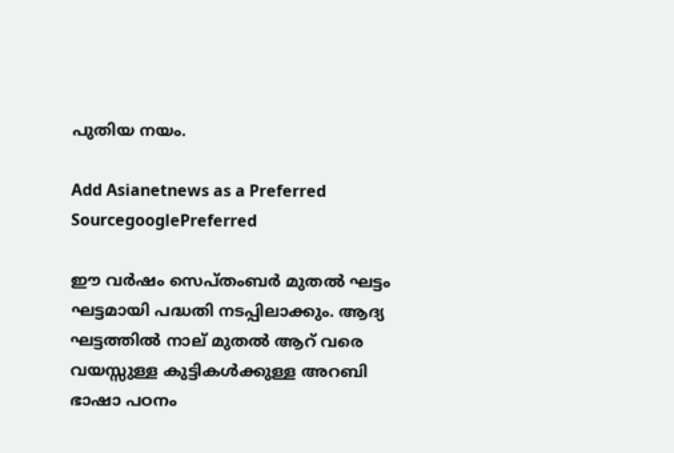പുതിയ നയം.

Add Asianetnews as a Preferred SourcegooglePreferred

ഈ വര്‍ഷം സെപ്തംബര്‍ മുതല്‍ ഘട്ടം ഘട്ടമായി പദ്ധതി നടപ്പിലാക്കും. ആദ്യ ഘട്ടത്തിൽ നാല് മുതൽ ആറ് വരെ വയസ്സുള്ള കുട്ടികൾക്കുള്ള അറബി ഭാഷാ പഠനം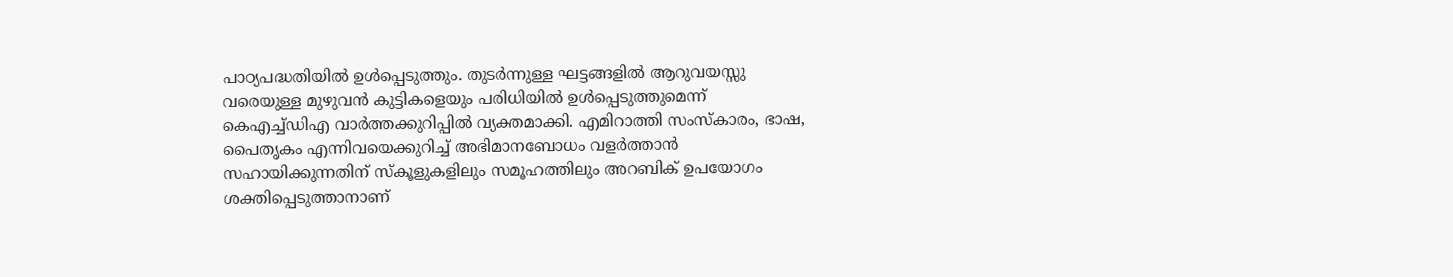പാഠ്യപദ്ധതിയിൽ ഉൾപ്പെടുത്തും. തുടർന്നുള്ള ഘട്ടങ്ങളിൽ ആറുവയസ്സു വരെയുള്ള മുഴുവൻ കുട്ടികളെയും പരിധിയിൽ ഉൾപ്പെടുത്തുമെന്ന് കെഎച്ച്ഡിഎ വാർത്തക്കുറിപ്പിൽ വ്യക്തമാക്കി. എമിറാത്തി സംസ്‌കാരം, ഭാഷ, പൈതൃകം എന്നിവയെക്കുറിച്ച് അഭിമാനബോധം വളർത്താൻ സഹായിക്കുന്നതിന് സ്‌കൂളുകളിലും സമൂഹത്തിലും അറബിക് ഉപയോഗം ശക്തിപ്പെടുത്താനാണ്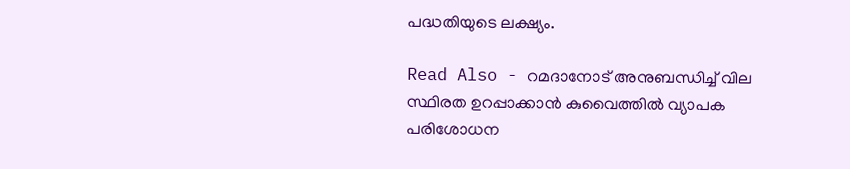പദ്ധതിയുടെ ലക്ഷ്യം.

Read Also - റമദാനോട് അനുബന്ധിച്ച് വില സ്ഥിരത ഉറപ്പാക്കാൻ കുവൈത്തിൽ വ്യാപക പരിശോധന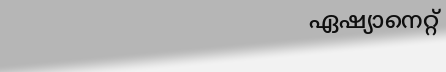ഏഷ്യാനെറ്റ്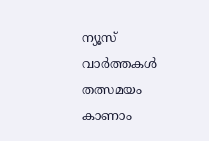ന്യൂസ് വാർത്തകൾ തത്സമയം കാണാം